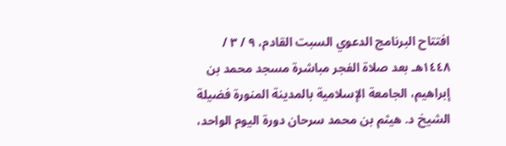افتتاح البرنامج الدعوي السبت القادم، ٩ / ٣ / ١٤٤٨هـ بعد صلاة الفجر مباشرة مسجد محمد بن إبراهيم، الجامعة الإسلامية بالمدينة المنورة فضيلة الشيخ د. هيثم بن محمد سرحان دورة اليوم الواحد،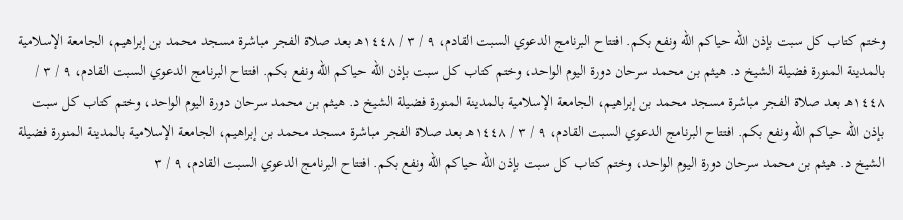وختم كتاب كل سبت بإذن الله حياكم الله ونفع بكم. افتتاح البرنامج الدعوي السبت القادم، ٩ / ٣ / ١٤٤٨هـ بعد صلاة الفجر مباشرة مسجد محمد بن إبراهيم، الجامعة الإسلامية بالمدينة المنورة فضيلة الشيخ د. هيثم بن محمد سرحان دورة اليوم الواحد، وختم كتاب كل سبت بإذن الله حياكم الله ونفع بكم. افتتاح البرنامج الدعوي السبت القادم، ٩ / ٣ / ١٤٤٨هـ بعد صلاة الفجر مباشرة مسجد محمد بن إبراهيم، الجامعة الإسلامية بالمدينة المنورة فضيلة الشيخ د. هيثم بن محمد سرحان دورة اليوم الواحد، وختم كتاب كل سبت بإذن الله حياكم الله ونفع بكم. افتتاح البرنامج الدعوي السبت القادم، ٩ / ٣ / ١٤٤٨هـ بعد صلاة الفجر مباشرة مسجد محمد بن إبراهيم، الجامعة الإسلامية بالمدينة المنورة فضيلة الشيخ د. هيثم بن محمد سرحان دورة اليوم الواحد، وختم كتاب كل سبت بإذن الله حياكم الله ونفع بكم. افتتاح البرنامج الدعوي السبت القادم، ٩ / ٣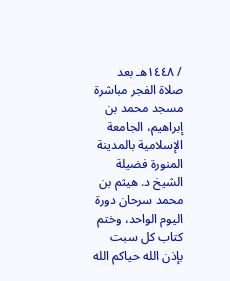/ ١٤٤٨هـ بعد صلاة الفجر مباشرة مسجد محمد بن إبراهيم، الجامعة الإسلامية بالمدينة المنورة فضيلة الشيخ د. هيثم بن محمد سرحان دورة اليوم الواحد، وختم كتاب كل سبت بإذن الله حياكم الله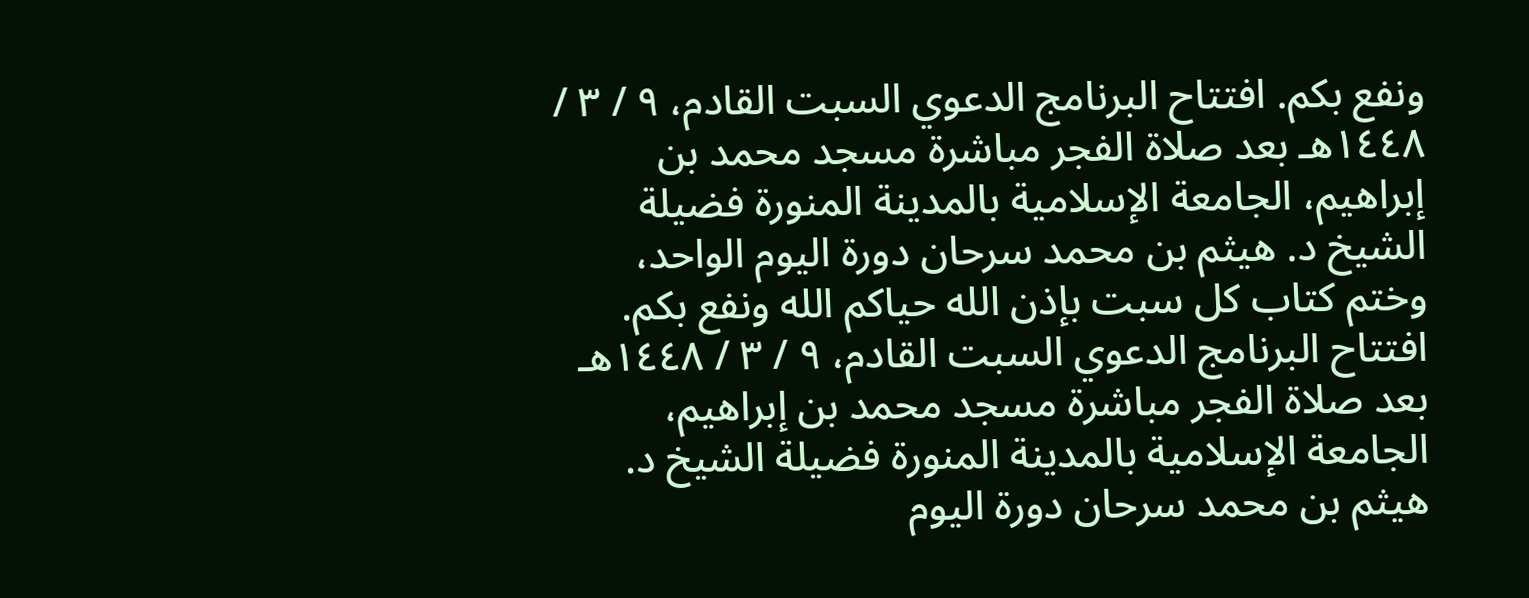ونفع بكم. افتتاح البرنامج الدعوي السبت القادم، ٩ / ٣ / ١٤٤٨هـ بعد صلاة الفجر مباشرة مسجد محمد بن إبراهيم، الجامعة الإسلامية بالمدينة المنورة فضيلة الشيخ د. هيثم بن محمد سرحان دورة اليوم الواحد، وختم كتاب كل سبت بإذن الله حياكم الله ونفع بكم. افتتاح البرنامج الدعوي السبت القادم، ٩ / ٣ / ١٤٤٨هـ بعد صلاة الفجر مباشرة مسجد محمد بن إبراهيم، الجامعة الإسلامية بالمدينة المنورة فضيلة الشيخ د. هيثم بن محمد سرحان دورة اليوم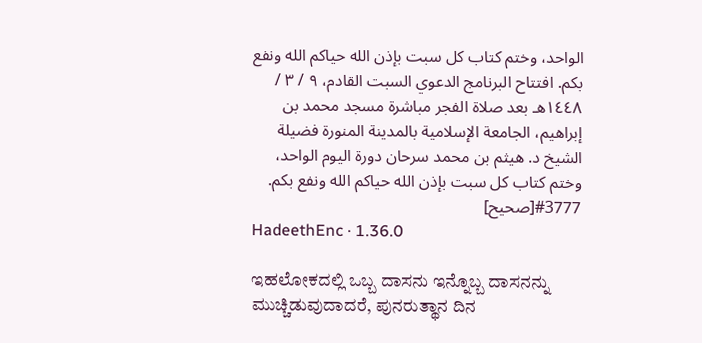الواحد، وختم كتاب كل سبت بإذن الله حياكم الله ونفع بكم. افتتاح البرنامج الدعوي السبت القادم، ٩ / ٣ / ١٤٤٨هـ بعد صلاة الفجر مباشرة مسجد محمد بن إبراهيم، الجامعة الإسلامية بالمدينة المنورة فضيلة الشيخ د. هيثم بن محمد سرحان دورة اليوم الواحد، وختم كتاب كل سبت بإذن الله حياكم الله ونفع بكم.
#3777[صحيح]
HadeethEnc · 1.36.0

ಇಹಲೋಕದಲ್ಲಿ ಒಬ್ಬ ದಾಸನು ಇನ್ನೊಬ್ಬ ದಾಸನನ್ನು ಮುಚ್ಚಿಡುವುದಾದರೆ, ಪುನರುತ್ಥಾನ ದಿನ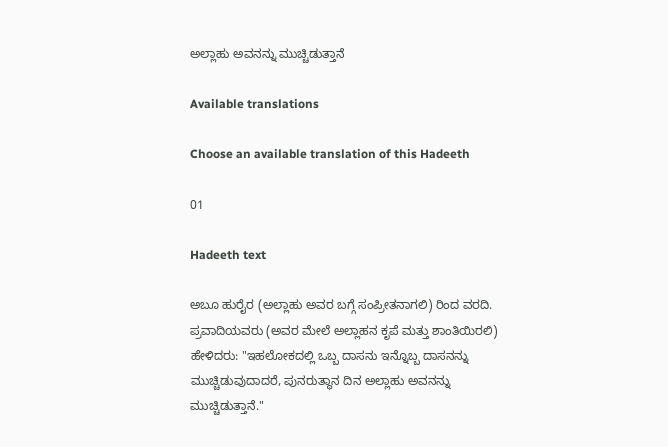ಅಲ್ಲಾಹು ಅವನನ್ನು ಮುಚ್ಚಿಡುತ್ತಾನೆ

Available translations

Choose an available translation of this Hadeeth

01

Hadeeth text

ಅಬೂ ಹುರೈರ (ಅಲ್ಲಾಹು ಅವರ ಬಗ್ಗೆ ಸಂಪ್ರೀತನಾಗಲಿ) ರಿಂದ ವರದಿ. ಪ್ರವಾದಿಯವರು (ಅವರ ಮೇಲೆ ಅಲ್ಲಾಹನ ಕೃಪೆ ಮತ್ತು ಶಾಂತಿಯಿರಲಿ) ಹೇಳಿದರು: "ಇಹಲೋಕದಲ್ಲಿ ಒಬ್ಬ ದಾಸನು ಇನ್ನೊಬ್ಬ ದಾಸನನ್ನು ಮುಚ್ಚಿಡುವುದಾದರೆ, ಪುನರುತ್ಥಾನ ದಿನ ಅಲ್ಲಾಹು ಅವನನ್ನು ಮುಚ್ಚಿಡುತ್ತಾನೆ."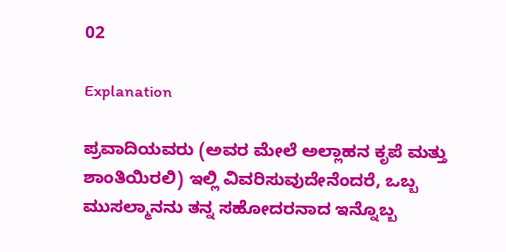02

Explanation

ಪ್ರವಾದಿಯವರು (ಅವರ ಮೇಲೆ ಅಲ್ಲಾಹನ ಕೃಪೆ ಮತ್ತು ಶಾಂತಿಯಿರಲಿ) ಇಲ್ಲಿ ವಿವರಿಸುವುದೇನೆಂದರೆ, ಒಬ್ಬ ಮುಸಲ್ಮಾನನು ತನ್ನ ಸಹೋದರನಾದ ಇನ್ನೊಬ್ಬ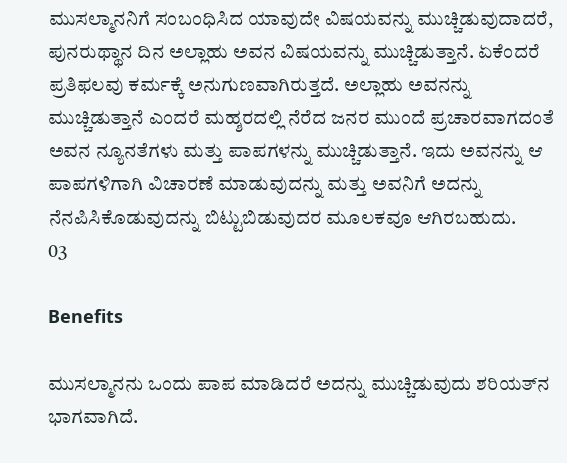ಮುಸಲ್ಮಾನನಿಗೆ ಸಂಬಂಧಿಸಿದ ಯಾವುದೇ ವಿಷಯವನ್ನು ಮುಚ್ಚಿಡುವುದಾದರೆ, ಪುನರುಥ್ಥಾನ ದಿನ ಅಲ್ಲಾಹು ಅವನ ವಿಷಯವನ್ನು ಮುಚ್ಚಿಡುತ್ತಾನೆ. ಏಕೆಂದರೆ ಪ್ರತಿಫಲವು ಕರ್ಮಕ್ಕೆ ಅನುಗುಣವಾಗಿರುತ್ತದೆ. ಅಲ್ಲಾಹು ಅವನನ್ನು ಮುಚ್ಚಿಡುತ್ತಾನೆ ಎಂದರೆ ಮಹ್ಶರದಲ್ಲಿ ನೆರೆದ ಜನರ ಮುಂದೆ ಪ್ರಚಾರವಾಗದಂತೆ ಅವನ ನ್ಯೂನತೆಗಳು ಮತ್ತು ಪಾಪಗಳನ್ನು ಮುಚ್ಚಿಡುತ್ತಾನೆ. ಇದು ಅವನನ್ನು ಆ ಪಾಪಗಳಿಗಾಗಿ ವಿಚಾರಣೆ ಮಾಡುವುದನ್ನು ಮತ್ತು ಅವನಿಗೆ ಅದನ್ನು ನೆನಪಿಸಿಕೊಡುವುದನ್ನು ಬಿಟ್ಟುಬಿಡುವುದರ ಮೂಲಕವೂ ಆಗಿರಬಹುದು.
03

Benefits

ಮುಸಲ್ಮಾನನು ಒಂದು ಪಾಪ ಮಾಡಿದರೆ ಅದನ್ನು ಮುಚ್ಚಿಡುವುದು ಶರಿಯತ್‌ನ ಭಾಗವಾಗಿದೆ.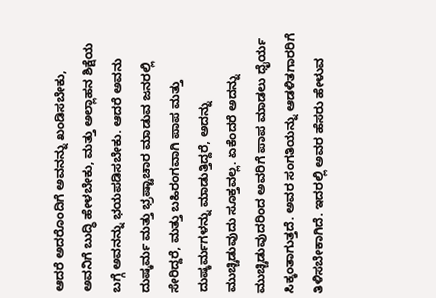ಆದರೆ ಅದರೊಂದಿಗೆ ಅವನನ್ನು ಖಂಡಿಸಬೇಕು, ಅವನಿಗೆ ಬುದ್ಧಿ ಹೇಳಬೇಕು, ಮತ್ತು ಅಲ್ಲಾಹನ ಶಿಕ್ಷೆಯ ಬಗ್ಗೆ ಅವನನ್ನು ಭಯಪಡಿಸಬೇಕು. ಆದರೆ ಅವನು ದುಷ್ಕರ್ಮ ಮತ್ತು ಭ್ರಷ್ಟಾಚಾರ ಮಾಡುವ ಜನರಲ್ಲಿ ಸೇರಿದ್ದರೆ, ಮತ್ತು ಬಹಿರಂಗವಾಗಿ ಪಾಪ ಮತ್ತು ದುಷ್ಕರ್ಮಗಳನ್ನು ಮಾಡುತ್ತಿದ್ದರೆ, ಅದನ್ನು ಮುಚ್ಚಿಡುವುದು ಸೂಕ್ತವಲ್ಲ. ಏಕೆಂದರೆ ಅದನ್ನು ಮುಚ್ಚಿಡುವುದರಿಂದ ಅವರಿಗೆ ಪಾಪ ಮಾಡಲು ಧೈರ್ಯ ಸಿಕ್ಕಂತಾಗುತ್ತದೆ. ಅವರ ಸಂಗತಿಯನ್ನು ಆಡಳಿತಗಾರರಿಗೆ ತಿಳಿಸಬೇಕಾಗಿದೆ. ಇದರಲ್ಲಿ ಅವರ ಹೆಸರು ಹೇಳುವ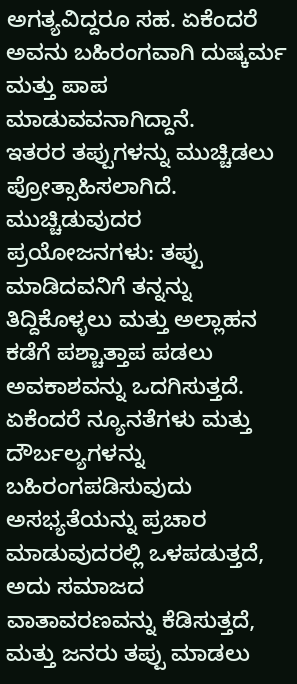ಅಗತ್ಯವಿದ್ದರೂ ಸಹ. ಏಕೆಂದರೆ ಅವನು ಬಹಿರಂಗವಾಗಿ ದುಷ್ಕರ್ಮ ಮತ್ತು ಪಾಪ ಮಾಡುವವನಾಗಿದ್ದಾನೆ.
ಇತರರ ತಪ್ಪುಗಳನ್ನು ಮುಚ್ಚಿಡಲು ಪ್ರೋತ್ಸಾಹಿಸಲಾಗಿದೆ.
ಮುಚ್ಚಿಡುವುದರ ಪ್ರಯೋಜನಗಳು: ತಪ್ಪು ಮಾಡಿದವನಿಗೆ ತನ್ನನ್ನು ತಿದ್ದಿಕೊಳ್ಳಲು ಮತ್ತು ಅಲ್ಲಾಹನ ಕಡೆಗೆ ಪಶ್ಚಾತ್ತಾಪ ಪಡಲು ಅವಕಾಶವನ್ನು ಒದಗಿಸುತ್ತದೆ. ಏಕೆಂದರೆ ನ್ಯೂನತೆಗಳು ಮತ್ತು ದೌರ್ಬಲ್ಯಗಳನ್ನು ಬಹಿರಂಗಪಡಿಸುವುದು ಅಸಭ್ಯತೆಯನ್ನು ಪ್ರಚಾರ ಮಾಡುವುದರಲ್ಲಿ ಒಳಪಡುತ್ತದೆ, ಅದು ಸಮಾಜದ ವಾತಾವರಣವನ್ನು ಕೆಡಿಸುತ್ತದೆ, ಮತ್ತು ಜನರು ತಪ್ಪು ಮಾಡಲು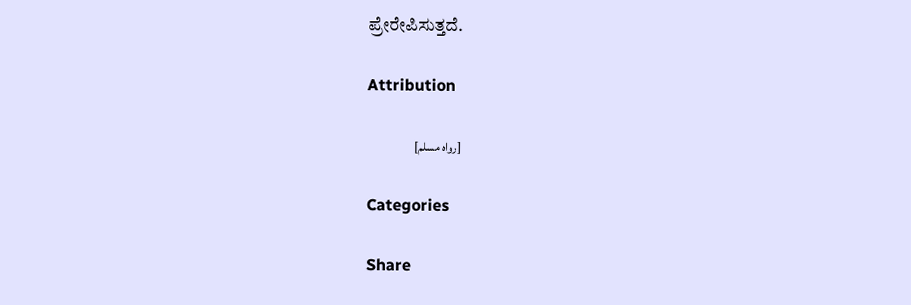ಪ್ರೇರೇಪಿಸುತ್ತದೆ.

Attribution

[رواه مسلم]

Categories

Share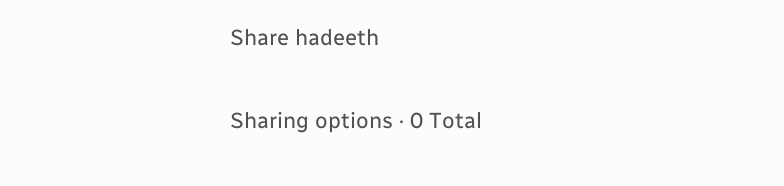Share hadeeth

Sharing options · 0 Total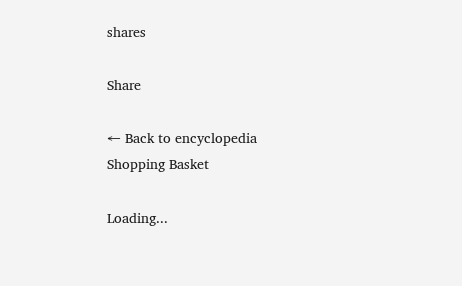shares

Share

← Back to encyclopedia
Shopping Basket

Loading...